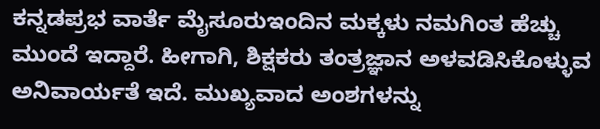ಕನ್ನಡಪ್ರಭ ವಾರ್ತೆ ಮೈಸೂರುಇಂದಿನ ಮಕ್ಕಳು ನಮಗಿಂತ ಹೆಚ್ಚು ಮುಂದೆ ಇದ್ದಾರೆ. ಹೀಗಾಗಿ, ಶಿಕ್ಷಕರು ತಂತ್ರಜ್ಞಾನ ಅಳವಡಿಸಿಕೊಳ್ಳುವ ಅನಿವಾರ್ಯತೆ ಇದೆ. ಮುಖ್ಯವಾದ ಅಂಶಗಳನ್ನು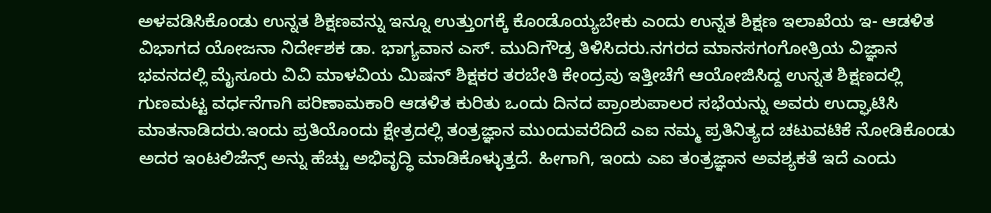ಅಳವಡಿಸಿಕೊಂಡು ಉನ್ನತ ಶಿಕ್ಷಣವನ್ನು ಇನ್ನೂ ಉತ್ತುಂಗಕ್ಕೆ ಕೊಂಡೊಯ್ಯಬೇಕು ಎಂದು ಉನ್ನತ ಶಿಕ್ಷಣ ಇಲಾಖೆಯ ಇ- ಆಡಳಿತ ವಿಭಾಗದ ಯೋಜನಾ ನಿರ್ದೇಶಕ ಡಾ. ಭಾಗ್ಯವಾನ ಎಸ್. ಮುದಿಗೌಡ್ರ ತಿಳಿಸಿದರು.ನಗರದ ಮಾನಸಗಂಗೋತ್ರಿಯ ವಿಜ್ಞಾನ ಭವನದಲ್ಲಿ ಮೈಸೂರು ವಿವಿ ಮಾಳವಿಯ ಮಿಷನ್ ಶಿಕ್ಷಕರ ತರಬೇತಿ ಕೇಂದ್ರವು ಇತ್ತೀಚೆಗೆ ಆಯೋಜಿಸಿದ್ದ ಉನ್ನತ ಶಿಕ್ಷಣದಲ್ಲಿ ಗುಣಮಟ್ಟ ವರ್ಧನೆಗಾಗಿ ಪರಿಣಾಮಕಾರಿ ಆಡಳಿತ ಕುರಿತು ಒಂದು ದಿನದ ಪ್ರಾಂಶುಪಾಲರ ಸಭೆಯನ್ನು ಅವರು ಉದ್ಘಾಟಿಸಿ ಮಾತನಾಡಿದರು.ಇಂದು ಪ್ರತಿಯೊಂದು ಕ್ಷೇತ್ರದಲ್ಲಿ ತಂತ್ರಜ್ಞಾನ ಮುಂದುವರೆದಿದೆ ಎಐ ನಮ್ಮ ಪ್ರತಿನಿತ್ಯದ ಚಟುವಟಿಕೆ ನೋಡಿಕೊಂಡು ಅದರ ಇಂಟಲಿಜೆನ್ಸ್ ಅನ್ನು ಹೆಚ್ಚು ಅಭಿವೃದ್ಧಿ ಮಾಡಿಕೊಳ್ಳುತ್ತದೆ. ಹೀಗಾಗಿ, ಇಂದು ಎಐ ತಂತ್ರಜ್ಞಾನ ಅವಶ್ಯಕತೆ ಇದೆ ಎಂದು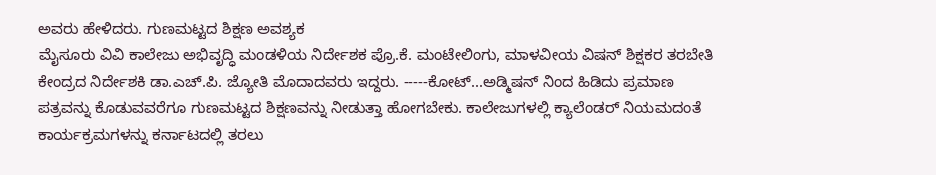ಅವರು ಹೇಳಿದರು. ಗುಣಮಟ್ಟದ ಶಿಕ್ಷಣ ಅವಶ್ಯಕ
ಮೈಸೂರು ವಿವಿ ಕಾಲೇಜು ಅಭಿವೃದ್ಧಿ ಮಂಡಳಿಯ ನಿರ್ದೇಶಕ ಪ್ರೊ.ಕೆ. ಮಂಟೇಲಿಂಗು, ಮಾಳವೀಯ ವಿಷನ್ ಶಿಕ್ಷಕರ ತರಬೇತಿ ಕೇಂದ್ರದ ನಿರ್ದೇಶಕಿ ಡಾ.ಎಚ್.ಪಿ. ಜ್ಯೋತಿ ಮೊದಾದವರು ಇದ್ದರು. -----ಕೋಟ್...ಅಡ್ಮಿಷನ್ ನಿಂದ ಹಿಡಿದು ಪ್ರಮಾಣ ಪತ್ರವನ್ನು ಕೊಡುವವರೆಗೂ ಗುಣಮಟ್ಟದ ಶಿಕ್ಷಣವನ್ನು ನೀಡುತ್ತಾ ಹೋಗಬೇಕು. ಕಾಲೇಜುಗಳಲ್ಲಿ ಕ್ಯಾಲೆಂಡರ್ ನಿಯಮದಂತೆ ಕಾರ್ಯಕ್ರಮಗಳನ್ನು ಕರ್ನಾಟದಲ್ಲಿ ತರಲು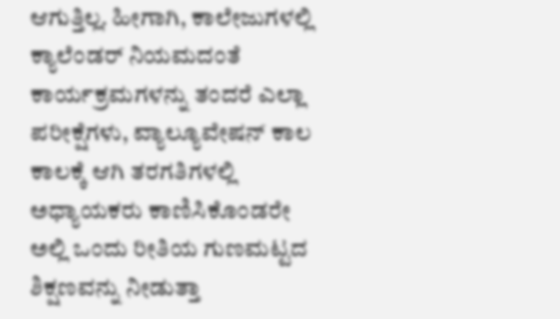ಆಗುತ್ತಿಲ್ಲ. ಹೀಗಾಗಿ, ಕಾಲೇಜುಗಳಲ್ಲಿ ಕ್ಯಾಲೆಂಡರ್ ನಿಯಮದಂತೆ ಕಾರ್ಯಕ್ರಮಗಳನ್ನು ತಂದರೆ ಎಲ್ಲಾ ಪರೀಕ್ಷೆಗಳು, ವ್ಯಾಲ್ಯೂವೇಷನ್ ಕಾಲ ಕಾಲಕ್ಕೆ ಆಗಿ ತರಗತಿಗಳಲ್ಲಿ ಅಧ್ಯಾಯಕರು ಕಾಣಿಸಿಕೊಂಡರೇ ಅಲ್ಲಿ ಒಂದು ರೀತಿಯ ಗುಣಮಟ್ಟದ ಶಿಕ್ಷಣವನ್ನು ನೀಡುತ್ತಾ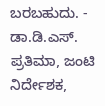ಬರಬಹುದು. - ಡಾ.ಡಿ.ಎಸ್. ಪ್ರತಿಮಾ, ಜಂಟಿ ನಿರ್ದೇಶಕ,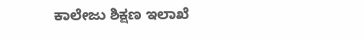ಕಾಲೇಜು ಶಿಕ್ಷಣ ಇಲಾಖೆ